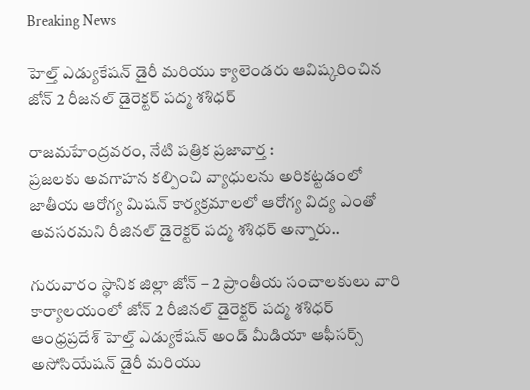Breaking News

హెల్త్ ఎడ్యుకేషన్ డైరీ మరియు క్యాలెండరు ఆవిష్కరించిన జోన్ 2 రీజనల్ డైరెక్టర్ పద్మ శశిధర్

రాజమహేంద్రవరం, నేటి పత్రిక ప్రజావార్త :
ప్రజలకు అవగాహన కల్పించి వ్యాధులను అరికట్టడంలో జాతీయ ఆరోగ్య మిషన్ కార్యక్రమాలలో ఆరోగ్య విద్య ఎంతో అవసరమని రీజినల్ డైరెక్టర్ పద్మ శశిధర్ అన్నారు..

గురువారం స్థానిక జిల్లా జోన్ – 2 ప్రాంతీయ సంచాలకులు వారి కార్యాలయంలో జోన్ 2 రీజినల్ డైరెక్టర్ పద్మ శశిధర్ ఆంధ్రప్రదేశ్ హెల్త్ ఎడ్యుకేషన్ అండ్ మీడియా ఆఫీసర్స్ అసోసియేషన్ డైరీ మరియు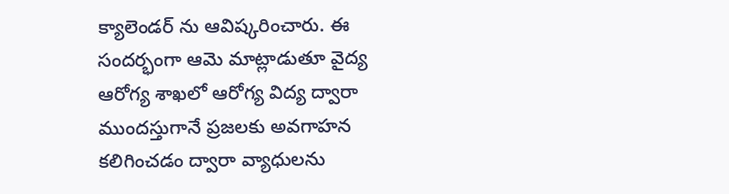క్యాలెండర్ ను ఆవిష్కరించారు. ఈ సందర్భంగా ఆమె మాట్లాడుతూ వైద్య ఆరోగ్య శాఖలో ఆరోగ్య విద్య ద్వారా ముందస్తుగానే ప్రజలకు అవగాహన కలిగించడం ద్వారా వ్యాధులను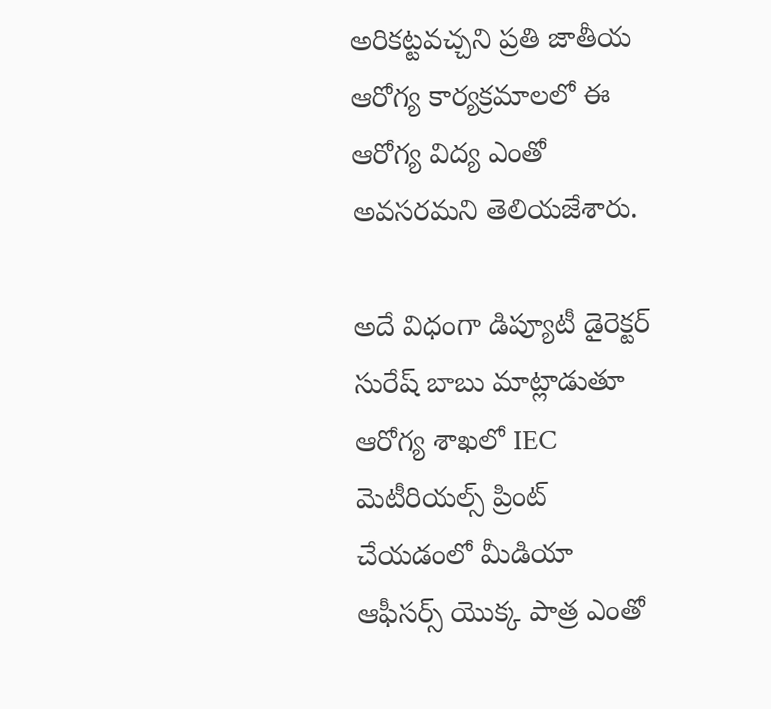అరికట్టవచ్చని ప్రతి జాతీయ ఆరోగ్య కార్యక్రమాలలో ఈ ఆరోగ్య విద్య ఎంతో అవసరమని తెలియజేశారు.

అదే విధంగా డిప్యూటీ డైరెక్టర్ సురేష్ బాబు మాట్లాడుతూ ఆరోగ్య శాఖలో IEC మెటీరియల్స్ ప్రింట్ చేయడంలో మీడియా ఆఫీసర్స్ యొక్క పాత్ర ఎంతో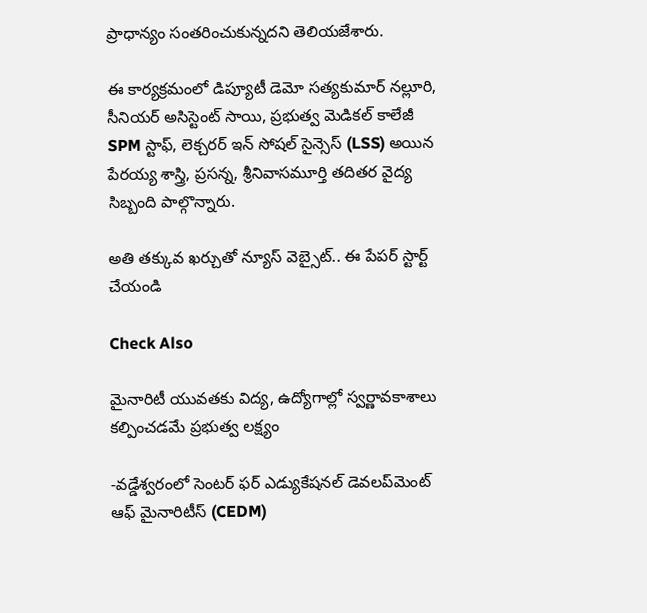ప్రాధాన్యం సంతరించుకున్నదని తెలియజేశారు.

ఈ కార్యక్రమంలో డిప్యూటీ డెమో సత్యకుమార్ నల్లూరి, సీనియర్ అసిస్టెంట్ సాయి, ప్రభుత్వ మెడికల్ కాలేజీ SPM స్టాఫ్, లెక్చరర్ ఇన్ సోషల్ సైన్సెస్ (LSS) అయిన పేరయ్య శాస్త్రి, ప్రసన్న, శ్రీనివాసమూర్తి తదితర వైద్య సిబ్బంది పాల్గొన్నారు.

అతి తక్కువ ఖర్చుతో న్యూస్ వెబ్సైట్.. ఈ పేపర్ స్టార్ట్ చేయండి

Check Also

మైనారిటీ యువతకు విద్య, ఉద్యోగాల్లో స్వర్ణావకాశాలు కల్పించడమే ప్రభుత్వ లక్ష్యం

-వడ్డేశ్వరంలో సెంటర్ ఫర్ ఎడ్యుకేషనల్ డెవలప్‌మెంట్ ఆఫ్ మైనారిటీస్ (CEDM)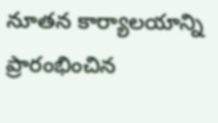నూతన కార్యాలయాన్ని ప్రారంభించిన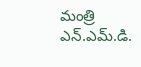మంత్రి ఎన్.ఎమ్.డి.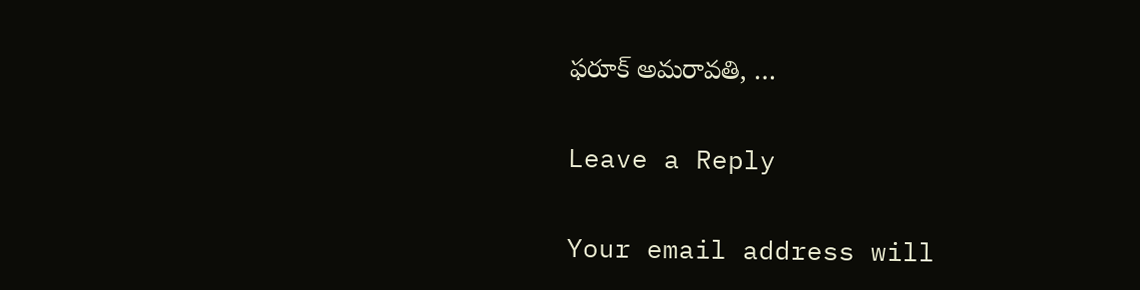ఫరూక్ అమరావతి, …

Leave a Reply

Your email address will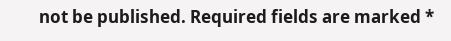not be published. Required fields are marked *